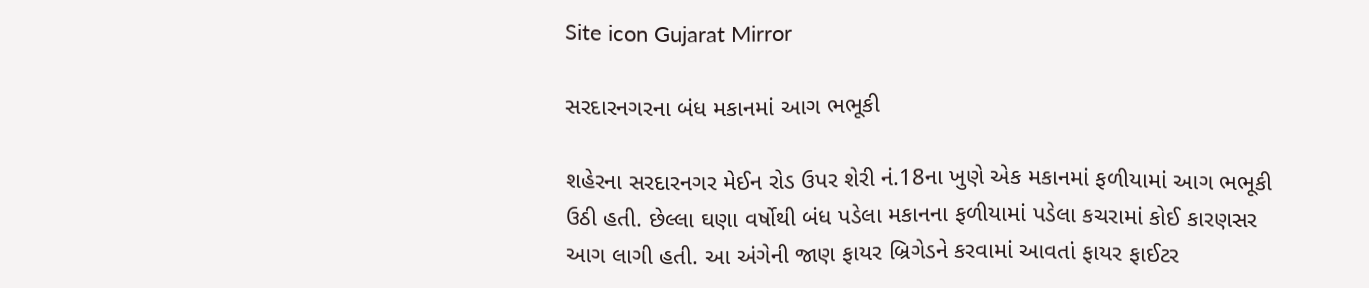Site icon Gujarat Mirror

સરદારનગરના બંધ મકાનમાં આગ ભભૂકી

શહેરના સરદારનગર મેઈન રોડ ઉપર શેરી નં.18ના ખુણે એક મકાનમાં ફળીયામાં આગ ભભૂકી ઉઠી હતી. છેલ્લા ઘણા વર્ષોથી બંધ પડેલા મકાનના ફળીયામાં પડેલા કચરામાં કોઈ કારણસર આગ લાગી હતી. આ અંગેની જાણ ફાયર બ્રિગેડને કરવામાં આવતાં ફાયર ફાઈટર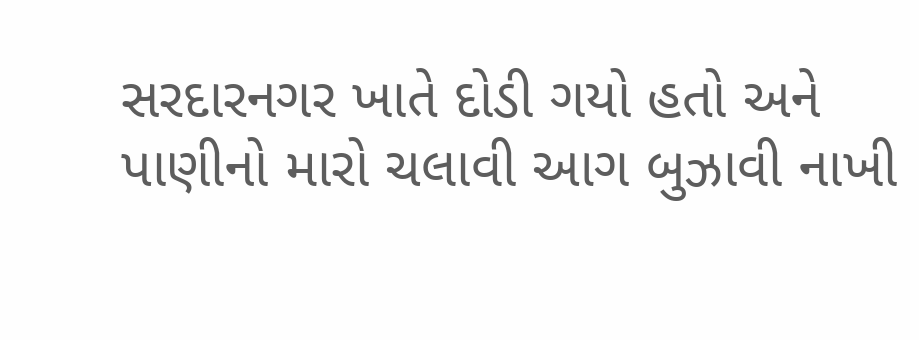સરદારનગર ખાતે દોડી ગયો હતો અને પાણીનો મારો ચલાવી આગ બુઝાવી નાખી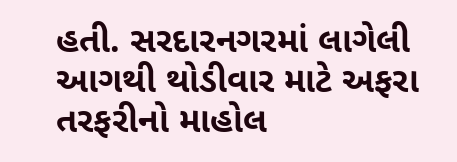હતી. સરદારનગરમાં લાગેલી આગથી થોડીવાર માટે અફરા તરફરીનો માહોલ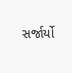સર્જાર્યો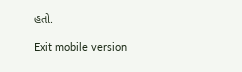હતો.

Exit mobile version